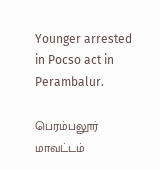Younger arrested in Pocso act in Perambalur.

பெரம்பலூர் மாவட்டம்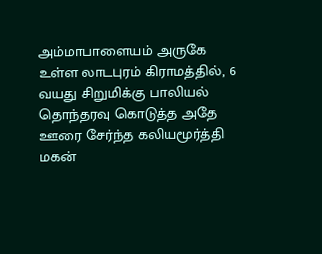அம்மாபாளையம் அருகே உள்ள லாடபுரம் கிராமத்தில், 6 வயது சிறுமிக்கு பாலியல் தொந்தரவு கொடுத்த அதே ஊரை சேர்ந்த கலியமூர்த்தி மகன்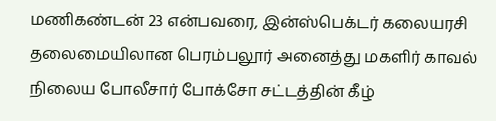மணிகண்டன் 23 என்பவரை, இன்ஸ்பெக்டர் கலையரசி தலைமையிலான பெரம்பலூர் அனைத்து மகளிர் காவல் நிலைய போலீசார் போக்சோ சட்டத்தின் கீழ்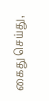கைது செய்து,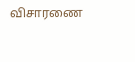விசாரணை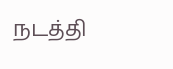நடத்தி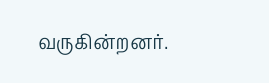வருகின்றனர்.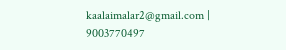kaalaimalar2@gmail.com |
9003770497